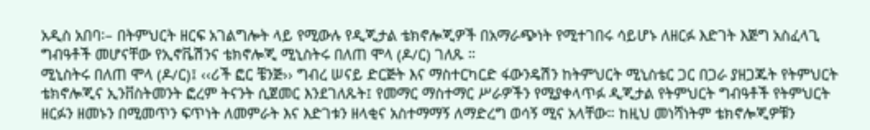አዲስ አበባ፡– በትምህርት ዘርፍ አገልግሎት ላይ የሚውሉ የዲጂታል ቴክኖሎጂዎች በአማራጭነት የሚተገበሩ ሳይሆኑ ለዘርፉ እድገት እጅግ አስፈላጊ ግብዓቶች መሆናቸው የኢኖቬሽንና ቴክኖሎጂ ሚኒስትሩ በለጠ ሞላ (ዶ/ር) ገለጹ ።
ሚኒስትሩ በለጠ ሞላ (ዶ/ር)፤ ‹‹ሪች ፎር ቼንጅ›› ግብረ ሠናይ ድርጅት እና ማስተርካርድ ፋውንዴሽን ከትምህርት ሚኒስቴር ጋር በጋራ ያዘጋጁት የትምህርት ቴክኖሎጂና ኢንቨስትመንት ፎረም ትናንት ሲጀመር እንደገለጹት፤ የመማር ማስተማር ሥራዎችን የሚያቀላጥፉ ዲጂታል የትምህርት ግብዓቶች የትምህርት ዘርፉን ዘመኑን በሚመጥን ፍጥነት ለመምራት እና እድገቱን ዘላቂና አስተማማኝ ለማድረግ ወሳኝ ሚና አላቸው። ከዚህ መነሻነትም ቴክኖሎጂዎቹን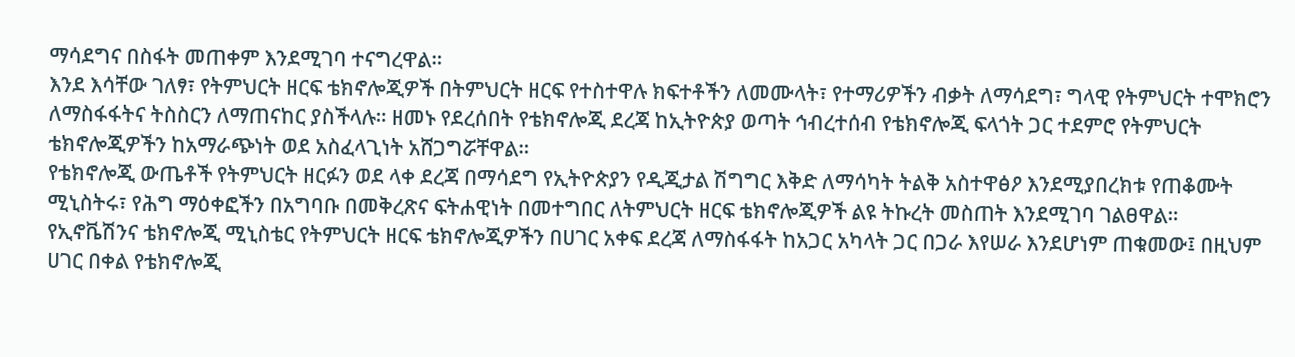ማሳደግና በስፋት መጠቀም እንደሚገባ ተናግረዋል።
እንደ እሳቸው ገለፃ፣ የትምህርት ዘርፍ ቴክኖሎጂዎች በትምህርት ዘርፍ የተስተዋሉ ክፍተቶችን ለመሙላት፣ የተማሪዎችን ብቃት ለማሳደግ፣ ግላዊ የትምህርት ተሞክሮን ለማስፋፋትና ትስስርን ለማጠናከር ያስችላሉ። ዘመኑ የደረሰበት የቴክኖሎጂ ደረጃ ከኢትዮጵያ ወጣት ኅብረተሰብ የቴክኖሎጂ ፍላጎት ጋር ተደምሮ የትምህርት ቴክኖሎጂዎችን ከአማራጭነት ወደ አስፈላጊነት አሸጋግሯቸዋል።
የቴክኖሎጂ ውጤቶች የትምህርት ዘርፉን ወደ ላቀ ደረጃ በማሳደግ የኢትዮጵያን የዲጂታል ሽግግር እቅድ ለማሳካት ትልቅ አስተዋፅዖ እንደሚያበረክቱ የጠቆሙት ሚኒስትሩ፣ የሕግ ማዕቀፎችን በአግባቡ በመቅረጽና ፍትሐዊነት በመተግበር ለትምህርት ዘርፍ ቴክኖሎጂዎች ልዩ ትኩረት መስጠት እንደሚገባ ገልፀዋል።
የኢኖቬሽንና ቴክኖሎጂ ሚኒስቴር የትምህርት ዘርፍ ቴክኖሎጂዎችን በሀገር አቀፍ ደረጃ ለማስፋፋት ከአጋር አካላት ጋር በጋራ እየሠራ እንደሆነም ጠቁመው፤ በዚህም ሀገር በቀል የቴክኖሎጂ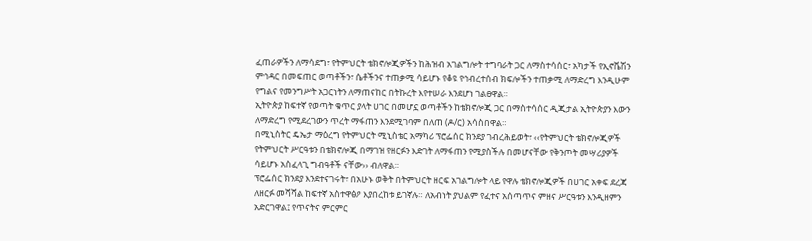ፈጠራዎችን ለማሳደግ፣ የትምህርት ቴክኖሎጂዎችን ከሕዝብ አገልግሎት ተግባራት ጋር ለማስተሳሰር፣ አካታች የኢኖቬሽን ምኅዳር በመፍጠር ወጣቶችን፣ ሴቶችንና ተጠቃሚ ሳይሆኑ የቆዩ የኅብረተሰብ ክፍሎችን ተጠቃሚ ለማድረግ እንዲሁም የግልና የመንግሥት አጋርነትን ለማጠናከር በትኩረት እየተሠራ እንደሆነ ገልፀዋል።
ኢትዮጵያ ከፍተኛ የወጣት ቁጥር ያላት ሀገር በመሆኗ ወጣቶችን ከቴክኖሎጂ ጋር በማስተሳሰር ዲጂታል ኢትዮጵያን እውን ለማድረግ የሚደረገውን ጥረት ማፋጠን እንደሚገባም በለጠ (ዶ/ር) አሳስበዋል።
በሚኒስትር ዴኤታ ማዕረግ የትምህርት ሚኒስቴር አማካሪ ፕሮፌሰር ክንደያ ገብረሕይወት፣ ‹‹የትምህርት ቴክኖሎጂዎች የትምህርት ሥርዓቱን በቴክኖሎጂ በማገዝ የዘርፉን እድገት ለማፋጠን የሚያስችሉ በመሆናቸው የቅንጦት መሣሪያዎች ሳይሆኑ አስፈላጊ ግብዓቶች ናቸው›› ብለዋል።
ፕሮፌሰር ክንደያ እንደተናገሩት፣ በአሁኑ ወቅት በትምህርት ዘርፍ አገልግሎት ላይ የዋሉ ቴክኖሎጂዎች በሀገር አቀፍ ደረጃ ለዘርፉ መሻሻል ከፍተኛ አስተዋፅዖ እያበረከቱ ይገኛሉ። ለአብነት ያህልም የፈተና አሰጣጥና ምዘና ሥርዓቱን እንዲዘምን አድርገዋል፤ የጥናትና ምርምር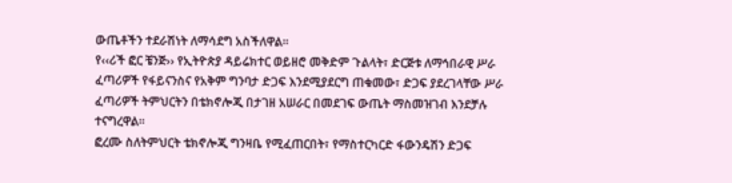ውጤቶችን ተደራሽነት ለማሳደግ አስችለዋል።
የ‹‹ሪች ፎር ቼንጅ›› የኢትዮጵያ ዳይሬክተር ወይዘሮ መቅድም ጉልላት፣ ድርጅቱ ለማኅበራዊ ሥራ ፈጣሪዎች የፋይናንስና የአቅም ግንባታ ድጋፍ እንደሚያደርግ ጠቁመው፣ ድጋፍ ያደረገላቸው ሥራ ፈጣሪዎች ትምህርትን በቴክኖሎጂ በታገዘ አሠራር በመደገፍ ውጤት ማስመዝገብ እንደቻሉ ተናግረዋል።
ፎረሙ ስለትምህርት ቴክኖሎጂ ግንዛቤ የሚፈጠርበት፣ የማስተርካርድ ፋውንዴሽን ድጋፍ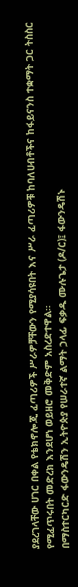ያደረገላቸው ሀገር በቀል የቴክኖሎጂ ፈጣሪዎች ሥራዎቻቸውን የሚያሳዩበት እና ሥራ ፈጣሪዎቹ ከባለሀብቶችና ከፋይናንስ ተቋማት ጋር ትስስር የሚፈጥሩበት መድረክ እንደሆነ ወይዘሮ መቅድም አስረድተዋል።
በማስተርካርድ ፋውንዴሽን ኢትዮጵያ የሠራተኛ ልማት ኃላፊ ፍቃዱ ሙሉጌታ (ዶ/ር)፤ ፋውንዴሽኑ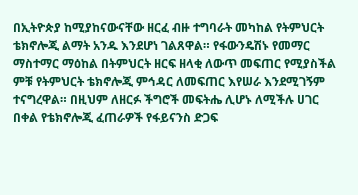በኢትዮጵያ ከሚያከናውናቸው ዘርፈ ብዙ ተግባራት መካከል የትምህርት ቴክኖሎጂ ልማት አንዱ እንደሆነ ገልጸዋል። የፋውንዴሽኑ የመማር ማስተማር ማዕከል በትምህርት ዘርፍ ዘላቂ ለውጥ መፍጠር የሚያስችል ምቹ የትምህርት ቴክኖሎጂ ምኅዳር ለመፍጠር እየሠራ እንደሚገኝም ተናግረዋል። በዚህም ለዘርፉ ችግሮች መፍትሔ ሊሆኑ ለሚችሉ ሀገር በቀል የቴክኖሎጂ ፈጠራዎች የፋይናንስ ድጋፍ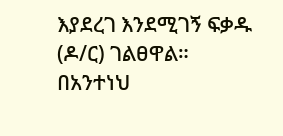እያደረገ እንደሚገኝ ፍቃዱ (ዶ/ር) ገልፀዋል።
በአንተነህ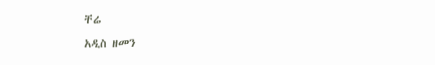ቸሬ
አዲስ ዘመን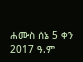ሐሙስ ሰኔ 5 ቀን 2017 ዓ.ም